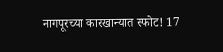नागपूरच्या कारखान्यात स्फोट! 17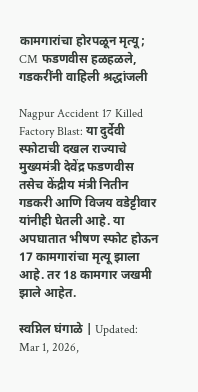कामगारांचा होरपळून मृत्यू; CM फडणवीस हळहळले, गडकरींनी वाहिली श्रद्धांजली

Nagpur Accident 17 Killed Factory Blast: या दुर्देवी स्फोटाची दखल राज्याचे मुख्यमंत्री देवेंद्र फडणवीस तसेच केंद्रीय मंत्री नितीन गडकरी आणि विजय वडेट्टीवार यांनीही घेतली आहे. या अपघातात भीषण स्फोट होऊन 17 कामगारांचा मृत्यू झाला आहे. तर 18 कामगार जखमी झाले आहेत.

स्वप्निल घंगाळे | Updated: Mar 1, 2026,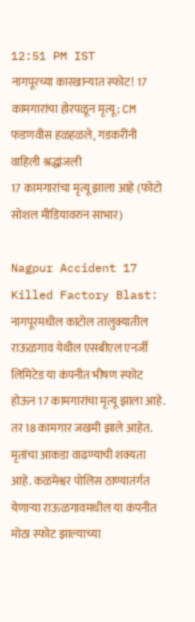12:51 PM IST
नागपूरच्या कारखान्यात स्फोट! 17 कामगारांचा होरपळून मृत्यू; CM फडणवीस हळहळले, गडकरींनी वाहिली श्रद्धांजली
17 कामगारांचा मृत्यू झाला आहे (फोटो सोशल मीडियावरुन साभार)

Nagpur Accident 17 Killed Factory Blast: नागपूरमधील काटोल तालुक्यातील राऊळगाव येथील एसबीएल एनर्जी लिमिटेड या कंपनीत भीषण स्फोट होऊन 17 कामगारांचा मृत्यू झाला आहे. तर 18 कामगार जखमी झाले आहेत. मृतांचा आकडा वाढण्याची शक्यता आहे. कळमेश्वर पोलिस ठाण्यातंर्गत येणाऱ्या राऊळगावमधील या कंपनीत मोठा स्फोट झाल्याच्या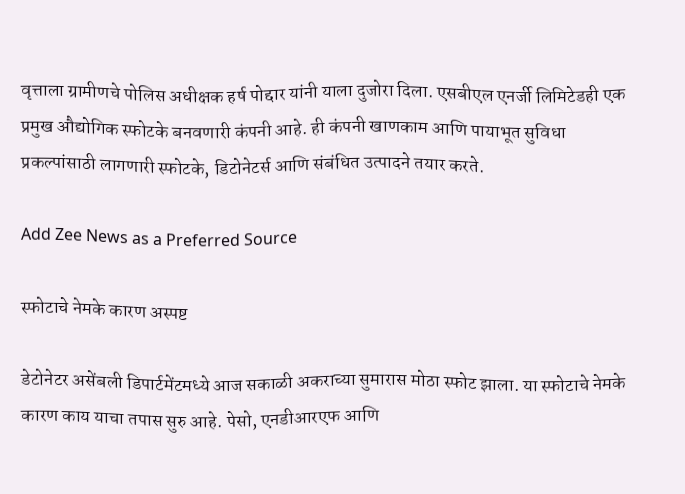वृत्ताला ग्रामीणचे पोलिस अधीक्षक हर्ष पोद्दार यांनी याला दुजोरा दिला. एसबीएल एनर्जी लिमिटेडही एक प्रमुख औद्योगिक स्फोटके बनवणारी कंपनी आहे. ही कंपनी खाणकाम आणि पायाभूत सुविधा प्रकल्पांसाठी लागणारी स्फोटके, डिटोनेटर्स आणि संबंधित उत्पादने तयार करते.

Add Zee News as a Preferred Source

स्फोटाचे नेमके कारण अस्पष्ट

डेटोनेटर असेंबली डिपार्टमेंटमध्ये आज सकाळी अकराच्या सुमारास मोठा स्फोट झाला. या स्फोटाचे नेमके कारण काय याचा तपास सुरु आहे. पेसो, एनडीआरएफ आणि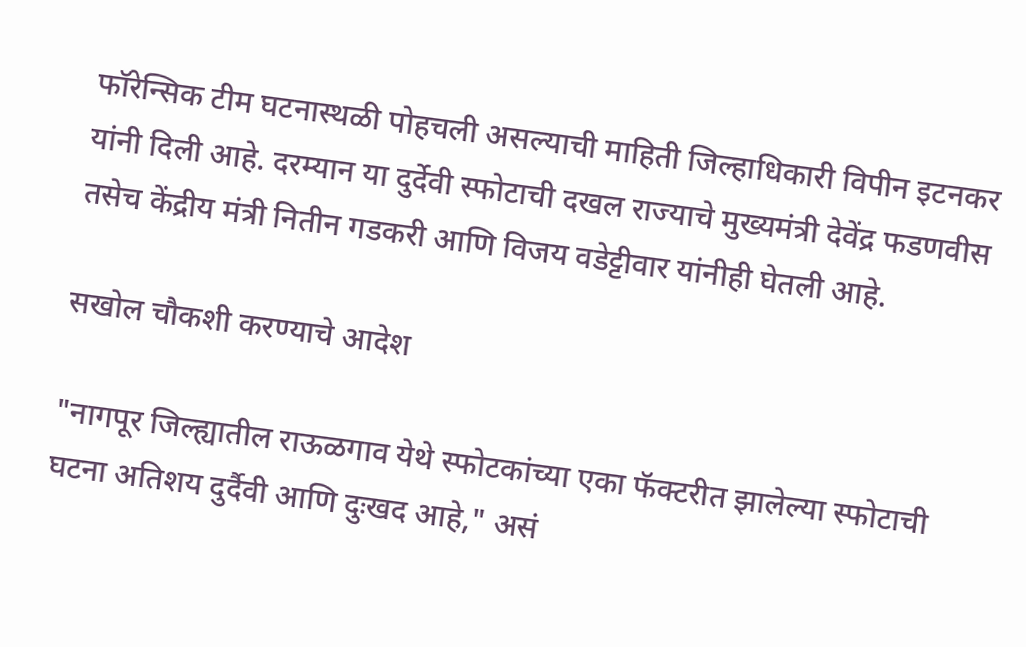फॉरेन्सिक टीम घटनास्थळी पोहचली असल्याची माहिती जिल्हाधिकारी विपीन इटनकर यांनी दिली आहे. दरम्यान या दुर्देवी स्फोटाची दखल राज्याचे मुख्यमंत्री देवेंद्र फडणवीस तसेच केंद्रीय मंत्री नितीन गडकरी आणि विजय वडेट्टीवार यांनीही घेतली आहे.

सखोल चौकशी करण्याचे आदेश

"नागपूर जिल्ह्यातील राऊळगाव येथे स्फोटकांच्या एका फॅक्टरीत झालेल्या स्फोटाची घटना अतिशय दुर्दैवी आणि दुःखद आहे," असं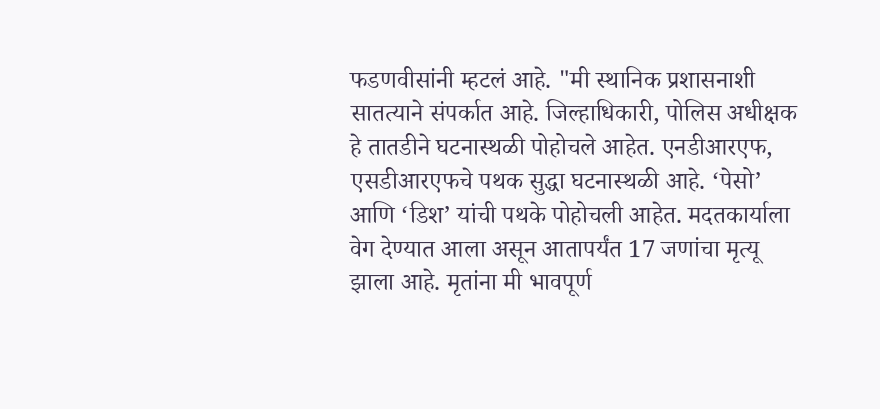फडणवीसांनी म्हटलं आहे. "मी स्थानिक प्रशासनाशी सातत्याने संपर्कात आहे. जिल्हाधिकारी, पोलिस अधीक्षक हे तातडीने घटनास्थळी पोहोचले आहेत. एनडीआरएफ, एसडीआरएफचे पथक सुद्धा घटनास्थळी आहे. ‘पेसो’ आणि ‘डिश’ यांची पथके पोहोचली आहेत. मदतकार्याला वेग देण्यात आला असून आतापर्यंत 17 जणांचा मृत्यू झाला आहे. मृतांना मी भावपूर्ण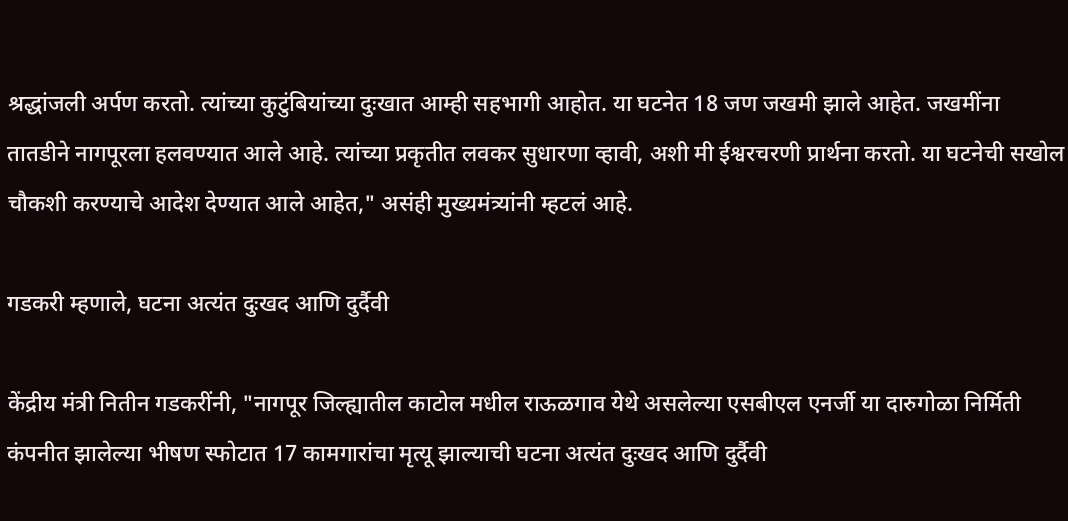श्रद्धांजली अर्पण करतो. त्यांच्या कुटुंबियांच्या दुःखात आम्ही सहभागी आहोत. या घटनेत 18 जण जखमी झाले आहेत. जखमींना तातडीने नागपूरला हलवण्यात आले आहे. त्यांच्या प्रकृतीत लवकर सुधारणा व्हावी, अशी मी ईश्वरचरणी प्रार्थना करतो. या घटनेची सखोल चौकशी करण्याचे आदेश देण्यात आले आहेत," असंही मुख्यमंत्र्यांनी म्हटलं आहे.

गडकरी म्हणाले, घटना अत्यंत दुःखद आणि दुर्दैवी

केंद्रीय मंत्री नितीन गडकरींनी, "नागपूर जिल्ह्यातील काटोल मधील राऊळगाव येथे असलेल्या एसबीएल एनर्जी या दारुगोळा निर्मिती कंपनीत झालेल्या भीषण स्फोटात 17 कामगारांचा मृत्यू झाल्याची घटना अत्यंत दुःखद आणि दुर्दैवी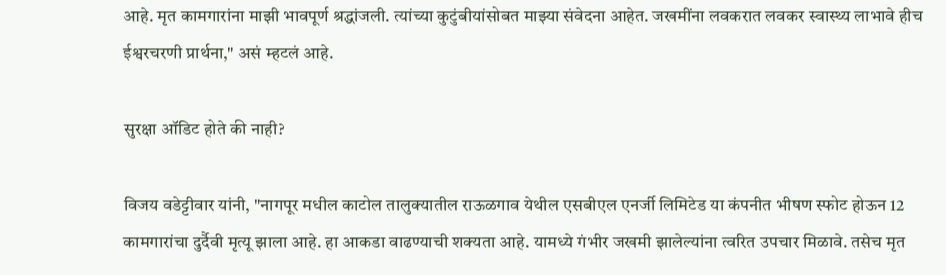आहे. मृत कामगारांना माझी भावपूर्ण श्रद्धांजली. त्यांच्या कुटुंबीयांसोबत माझ्या संवेदना आहेत. जखमींना लवकरात लवकर स्वास्थ्य लाभावे हीच ईश्वरचरणी प्रार्थना," असं म्हटलं आहे.

सुरक्षा ऑडिट होते की नाही?

विजय वडेट्टीवार यांनी, "नागपूर मधील काटोल तालुक्यातील राऊळगाव येथील एसबीएल एनर्जी लिमिटेड या कंपनीत भीषण स्फोट होऊन 12 कामगारांचा दुर्दैवी मृत्यू झाला आहे. हा आकडा वाढण्याची शक्यता आहे. यामध्ये गंभीर जखमी झालेल्यांना त्वरित उपचार मिळावे. तसेच मृत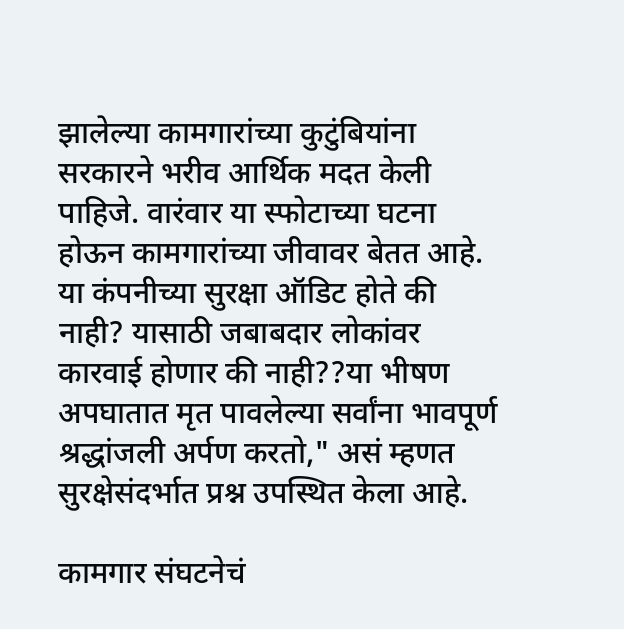झालेल्या कामगारांच्या कुटुंबियांना सरकारने भरीव आर्थिक मदत केली पाहिजे. वारंवार या स्फोटाच्या घटना होऊन कामगारांच्या जीवावर बेतत आहे. या कंपनीच्या सुरक्षा ऑडिट होते की नाही? यासाठी जबाबदार लोकांवर कारवाई होणार की नाही??या भीषण अपघातात मृत पावलेल्या सर्वांना भावपूर्ण श्रद्धांजली अर्पण करतो," असं म्हणत सुरक्षेसंदर्भात प्रश्न उपस्थित केला आहे.

कामगार संघटनेचं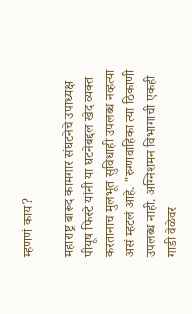म्हणणं काय?

महाराष्ट्र बारूद कामगार संघटनेचे उपाध्यक्ष पीयूष फिस्टे यांनी या घटनेबद्दल खेद व्यक्त करतानाच मुलभूत सुविधाही उपलब्ध नव्हत्या असं म्हटलं आहे. "रुग्णवाहिका त्या ठिकाणी उपलब्ध नाही. अग्निशमन विभागाची एकही गाडी वेळेवर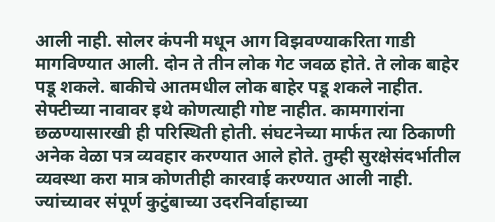आली नाही. सोलर कंपनी मधून आग विझवण्याकरिता गाडी मागविण्यात आली. दोन ते तीन लोक गेट जवळ होते. ते लोक बाहेर पडू शकले. बाकीचे आतमधील लोक बाहेर पडू शकले नाहीत. सेफ्टीच्या नावावर इथे कोणत्याही गोष्ट नाहीत. कामगारांना छळण्यासारखी ही परिस्थिती होती. संघटनेच्या मार्फत त्या ठिकाणी अनेक वेळा पत्र व्यवहार करण्यात आले होते. तुम्ही सुरक्षेसंदर्भातील व्यवस्था करा मात्र कोणतीही कारवाई करण्यात आली नाही. ज्यांच्यावर संपूर्ण कुटुंबाच्या उदरनिर्वाहाच्या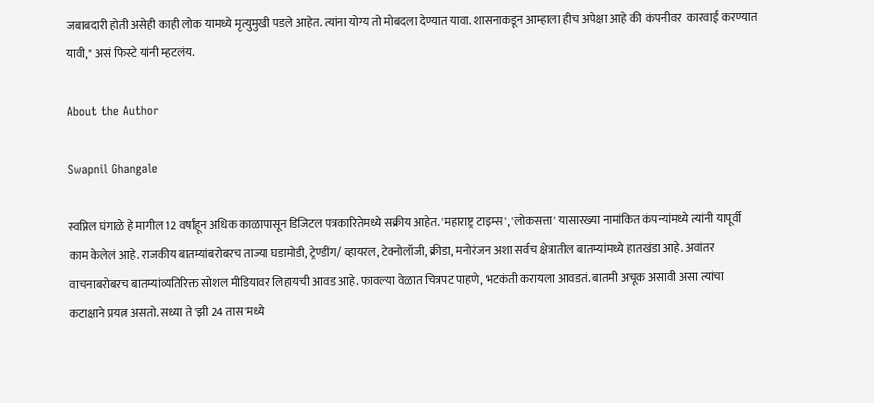जबाबदारी होती असेही काही लोक यामध्ये मृत्युमुखी पडले आहेत. त्यांना योग्य तो मोबदला देण्यात यावा. शासनाकडून आम्हाला हीच अपेक्षा आहे की  कंपनीवर  कारवाई करण्यात यावी," असं फिस्टे यांनी म्हटलंय.

About the Author

Swapnil Ghangale

स्वप्निल घंगाळे हे मागील 12 वर्षांहून अधिक काळापासून डिजिटल पत्रकारितेमध्ये सक्रीय आहेत. 'महाराष्ट्र टाइम्स', 'लोकसत्ता' यासारख्या नामांकित कंपन्यांमध्ये त्यांनी यापूर्वी काम केलेलं आहे. राजकीय बातम्यांबरोबरच ताज्या घडामोडी, ट्रेण्डींग/ व्हायरल, टेक्नोलॉजी, क्रीडा, मनोरंजन अशा सर्वच क्षेत्रातील बातम्यांमध्ये हातखंडा आहे. अवांतर वाचनाबरोबरच बातम्यांव्यतिरिक्त सोशल मीडियावर लिहायची आवड आहे. फावल्या वेळात चित्रपट पाहणे, भटकंती करायला आवडतं. बातमी अचूक असावी असा त्यांचा कटाक्षाने प्रयत्न असतो. सध्या ते 'झी 24 तास'मध्ये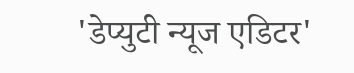'डेप्युटी न्यूज एडिटर'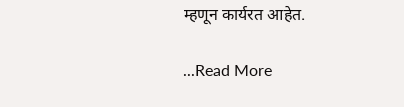म्हणून कार्यरत आहेत.

...Read More